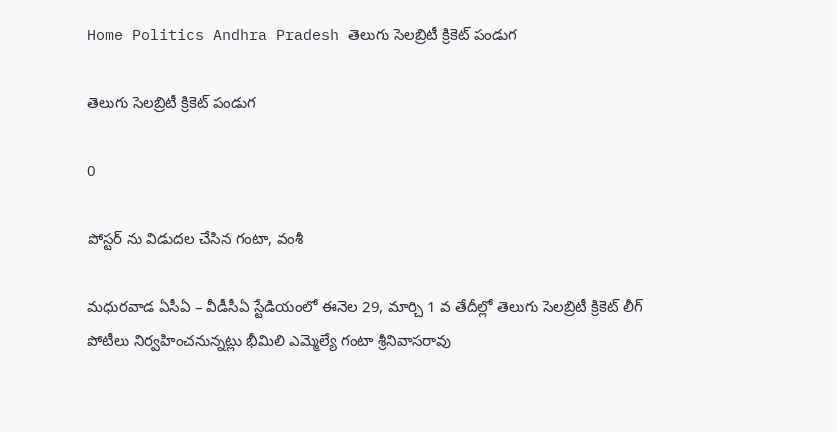Home Politics Andhra Pradesh తెలుగు సెలబ్రిటీ క్రికెట్ పండుగ

తెలుగు సెలబ్రిటీ క్రికెట్ పండుగ

0

పోస్టర్ ను విడుదల చేసిన గంటా, వంశీ

మధురవాడ ఏసీఏ – వీడీసీఏ స్టేడియంలో ఈనెల 29, మార్చి 1 వ తేదీల్లో తెలుగు సెలబ్రిటీ క్రికెట్ లీగ్ పోటీలు నిర్వహించనున్నట్లు భీమిలి ఎమ్మెల్యే గంటా శ్రీనివాసరావు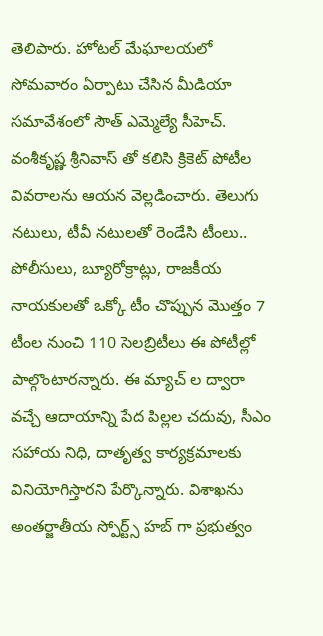తెలిపారు. హోటల్ మేఘాలయలో సోమవారం ఏర్పాటు చేసిన మీడియా సమావేశంలో సౌత్ ఎమ్మెల్యే సీహెచ్. వంశీకృష్ణ శ్రీనివాస్ తో కలిసి క్రికెట్ పోటీల వివరాలను ఆయన వెల్లడించారు. తెలుగు నటులు, టీవీ నటులతో రెండేసి టీంలు.. పోలీసులు, బ్యూరోక్రాట్లు, రాజకీయ నాయకులతో ఒక్కో టీం చొప్పున మొత్తం 7 టీంల నుంచి 110 సెలబ్రిటీలు ఈ పోటీల్లో పాల్గొంటారన్నారు. ఈ మ్యాచ్ ల ద్వారా వచ్చే ఆదాయాన్ని పేద పిల్లల చదువు, సీఎం సహాయ నిధి, దాతృత్వ కార్యక్రమాలకు వినియోగిస్తారని పేర్కొన్నారు. విశాఖను అంతర్జాతీయ స్పోర్ట్స్ హబ్ గా ప్రభుత్వం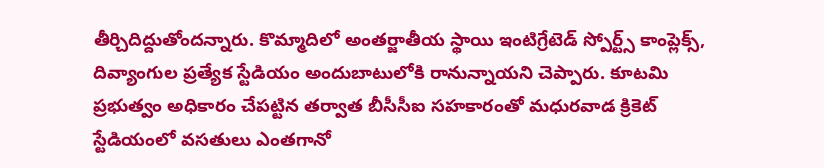తీర్చిదిద్దుతోందన్నారు. కొమ్మాదిలో అంతర్జాతీయ స్థాయి ఇంటిగ్రేటెడ్ స్పోర్ట్స్ కాంప్లెక్స్, దివ్యాంగుల ప్రత్యేక స్టేడియం అందుబాటులోకి రానున్నాయని చెప్పారు. కూటమి ప్రభుత్వం అధికారం చేపట్టిన తర్వాత బీసీసీఐ సహకారంతో మధురవాడ క్రికెట్ స్టేడియంలో వసతులు ఎంతగానో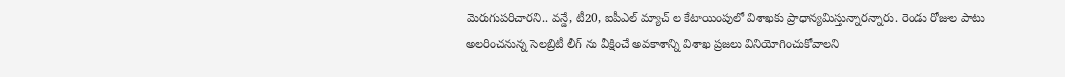మెరుగుపరిచారని.. వన్డే, టీ20, ఐపీఎల్ మ్యాచ్ ల కేటాయింపులో విశాఖకు ప్రాధాన్యమిస్తున్నారన్నారు. రెండు రోజుల పాటు అలరించనున్న సెలబ్రిటీ లీగ్ ను వీక్షించే అవకాశాన్ని విశాఖ ప్రజలు వినియోగించుకోవాలని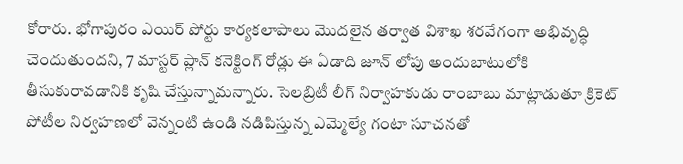కోరారు. భోగాపురం ఎయిర్ పోర్టు కార్యకలాపాలు మొదలైన తర్వాత విశాఖ శరవేగంగా అభివృద్ధి చెందుతుందని, 7 మాస్టర్ ప్లాన్ కనెక్టింగ్ రోడ్లు ఈ ఏడాది జూన్ లోపు అందుబాటులోకి తీసుకురావడానికి కృషి చేస్తున్నామన్నారు. సెలబ్రిటీ లీగ్ నిర్వాహకుడు రాంబాబు మాట్లాడుతూ క్రికెట్ పోటీల నిర్వహణలో వెన్నంటి ఉండి నడిపిస్తున్న ఎమ్మెల్యే గంటా సూచనతో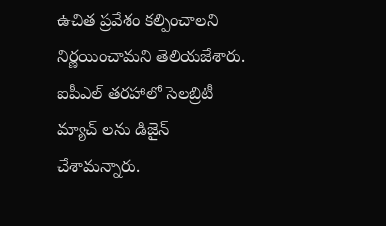ఉచిత ప్రవేశం కల్పించాలని నిర్ణయించామని తెలియజేశారు. ఐపీఎల్ తరహాలో సెలబ్రిటీ మ్యాచ్ లను డిజైన్ చేశామన్నారు.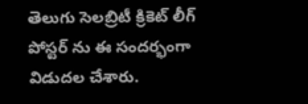తెలుగు సెలబ్రిటీ క్రికెట్ లీగ్ పోస్టర్ ను ఈ సందర్భంగా విడుదల చేశారు.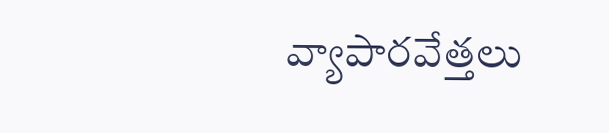వ్యాపారవేత్తలు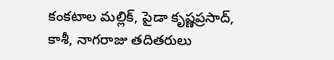కంకటాల మల్లిక్, పైడా కృష్ణప్రసాద్, కాశీ, నాగరాజు తదితరులు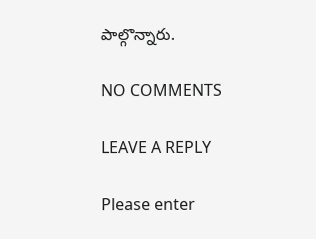పాల్గొన్నారు.

NO COMMENTS

LEAVE A REPLY

Please enter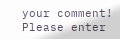your comment!
Please enter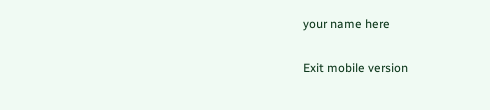your name here

Exit mobile version